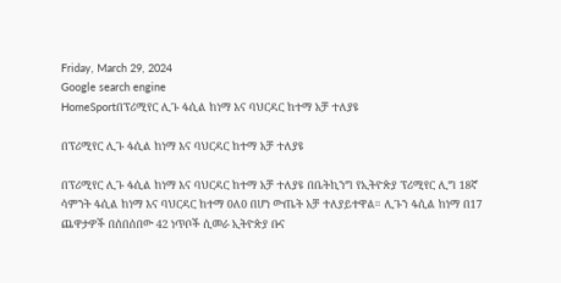Friday, March 29, 2024
Google search engine
HomeSportበፕሪሚየር ሊጉ ፋሲል ከነማ እና ባህርዳር ከተማ አቻ ተለያዩ

በፕሪሚየር ሊጉ ፋሲል ከነማ እና ባህርዳር ከተማ አቻ ተለያዩ

በፕሪሚየር ሊጉ ፋሲል ከነማ እና ባህርዳር ከተማ አቻ ተለያዩ በቤትኪንግ የኢትዮጵያ ፕሪሚየር ሊግ 18ኛ ሳምንት ፋሲል ከነማ እና ባህርዳር ከተማ 0ለ0 በሆነ ውጤት አቻ ተለያይተዋል። ሊጉን ፋሲል ከነማ በ17 ጨዋታዎች በሰበሰበው 42 ነጥቦች ሲመራ ኢትዮጵያ ቡና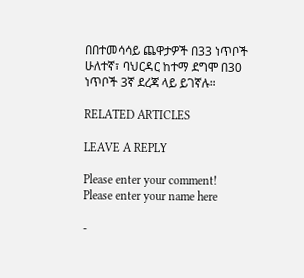በበተመሳሳይ ጨዋታዎች በ33 ነጥቦች ሁለተኛ፣ ባህርዳር ከተማ ደግሞ በ30 ነጥቦች 3ኛ ደረጃ ላይ ይገኛሉ።

RELATED ARTICLES

LEAVE A REPLY

Please enter your comment!
Please enter your name here

-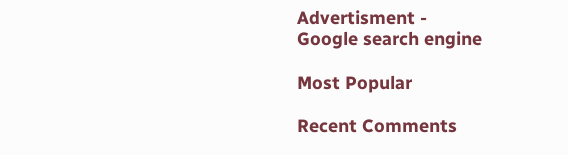Advertisment -
Google search engine

Most Popular

Recent Comments